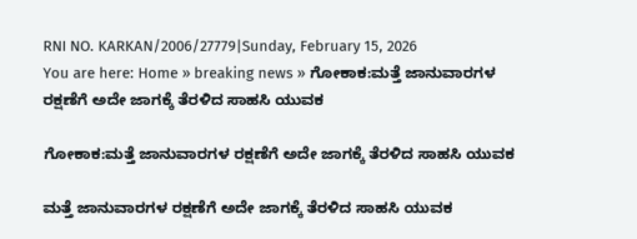RNI NO. KARKAN/2006/27779|Sunday, February 15, 2026
You are here: Home » breaking news » ಗೋಕಾಕ:ಮತ್ತೆ ಜಾನುವಾರಗಳ ರಕ್ಷಣೆಗೆ ಅದೇ ಜಾಗಕ್ಕೆ ತೆರಳಿದ ಸಾಹಸಿ ಯುವಕ

ಗೋಕಾಕ:ಮತ್ತೆ ಜಾನುವಾರಗಳ ರಕ್ಷಣೆಗೆ ಅದೇ ಜಾಗಕ್ಕೆ ತೆರಳಿದ ಸಾಹಸಿ ಯುವಕ

ಮತ್ತೆ ಜಾನುವಾರಗಳ ರಕ್ಷಣೆಗೆ ಅದೇ ಜಾಗಕ್ಕೆ ತೆರಳಿದ ಸಾಹಸಿ ಯುವಕ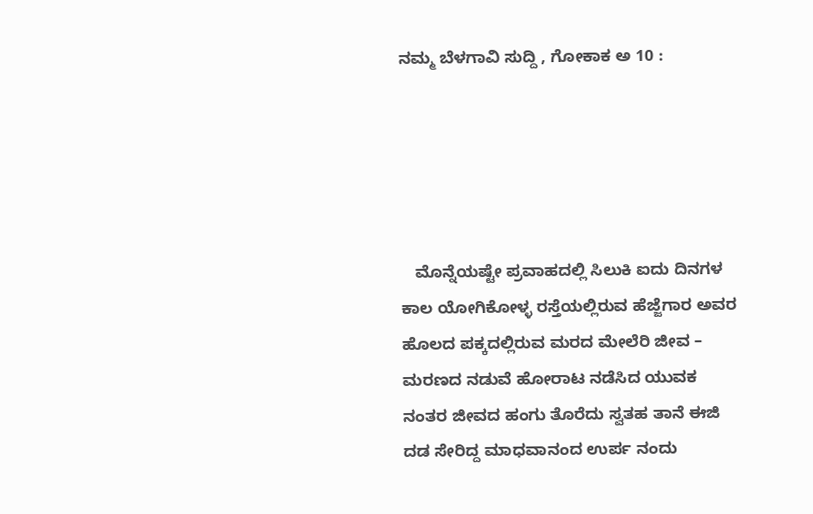ನಮ್ಮ ಬೆಳಗಾವಿ ಸುದ್ದಿ , ಗೋಕಾಕ ಅ 10 :





   ಮೊನ್ನೆಯಷ್ಟೇ ಪ್ರವಾಹದಲ್ಲಿ ಸಿಲುಕಿ ಐದು ದಿನಗಳ ಕಾಲ ಯೋಗಿಕೋಳ್ಳ ರಸ್ತೆಯಲ್ಲಿರುವ ಹೆಜ್ಜೆಗಾರ ಅವರ ಹೊಲದ ಪಕ್ಕದಲ್ಲಿರುವ ಮರದ ಮೇಲೆರಿ ಜೀವ – ಮರಣದ ನಡುವೆ ಹೋರಾಟ ನಡೆಸಿದ ಯುವಕ ನಂತರ ಜೀವದ ಹಂಗು ತೊರೆದು ಸ್ವತಹ ತಾನೆ ಈಜಿ ದಡ ಸೇರಿದ್ದ ಮಾಧವಾನಂದ ಉರ್ಪ ನಂದು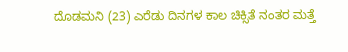ದೊಡಮನಿ (23) ಎರೆಡು ದಿನಗಳ ಕಾಲ ಚಿಕ್ಸಿತೆ ನಂತರ ಮತ್ತೆ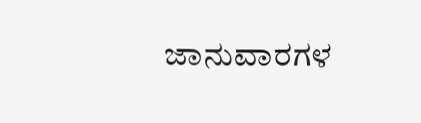ಜಾನುವಾರಗಳ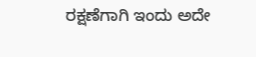ರಕ್ಷಣೆಗಾಗಿ ಇಂದು ಅದೇ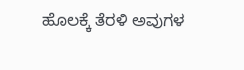ಹೊಲಕ್ಕೆ ತೆರಳಿ ಅವುಗಳ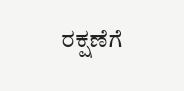ರಕ್ಷಣೆಗೆ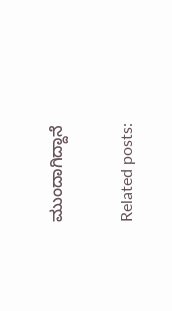ಮುಂದಾಗಿದ್ದಾನೆ

Related posts: